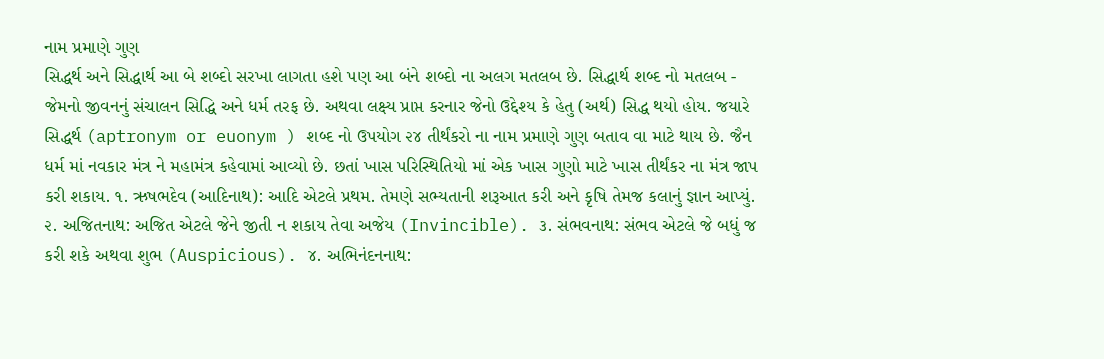નામ પ્રમાણે ગુણ
સિદ્ધર્થ અને સિદ્ધાર્થ આ બે શબ્દો સરખા લાગતા હશે પણ આ બંને શબ્દો ના અલગ મતલબ છે. સિદ્ધાર્થ શબ્દ નો મતલબ - જેમનો જીવનનું સંચાલન સિદ્ધિ અને ધર્મ તરફ છે. અથવા લક્ષ્ય પ્રાપ્ત કરનાર જેનો ઉદ્દેશ્ય કે હેતુ (અર્થ) સિદ્ધ થયો હોય. જયારે સિદ્ધર્થ (aptronym or euonym ) શબ્દ નો ઉપયોગ ૨૪ તીર્થંકરો ના નામ પ્રમાણે ગુણ બતાવ વા માટે થાય છે. જૈન ધર્મ માં નવકાર મંત્ર ને મહામંત્ર કહેવામાં આવ્યો છે. છતાં ખાસ પરિસ્થિતિયો માં એક ખાસ ગુણો માટે ખાસ તીર્થંકર ના મંત્ર જાપ કરી શકાય. ૧. ઋષભદેવ (આદિનાથ): આદિ એટલે પ્રથમ. તેમણે સભ્યતાની શરૂઆત કરી અને કૃષિ તેમજ કલાનું જ્ઞાન આપ્યું. ૨. અજિતનાથ: અજિત એટલે જેને જીતી ન શકાય તેવા અજેય (Invincible). ૩. સંભવનાથ: સંભવ એટલે જે બધું જ કરી શકે અથવા શુભ (Auspicious). ૪. અભિનંદનનાથ: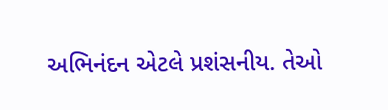અભિનંદન એટલે પ્રશંસનીય. તેઓ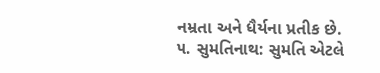નમ્રતા અને ધૈર્યના પ્રતીક છે. ૫. સુમતિનાથ: સુમતિ એટલે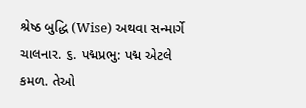શ્રેષ્ઠ બુદ્ધિ (Wise) અથવા સન્માર્ગે ચાલનાર. ૬. પદ્મપ્રભુ: પદ્મ એટલે કમળ. તેઓ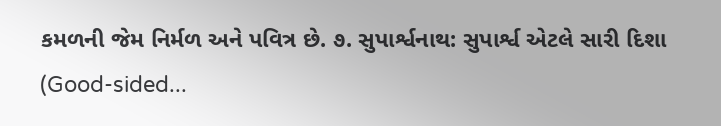કમળની જેમ નિર્મળ અને પવિત્ર છે. ૭. સુપાર્શ્વનાથ: સુપાર્શ્વ એટલે સારી દિશા (Good-sided...